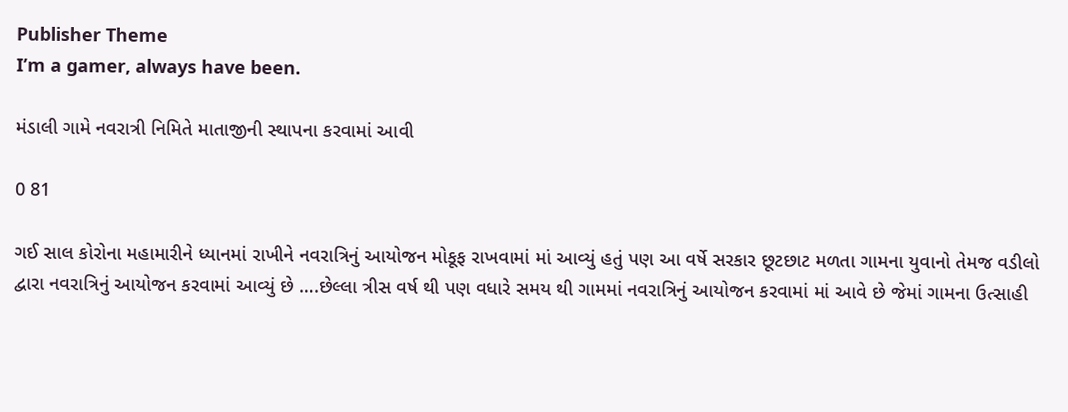Publisher Theme
I’m a gamer, always have been.

મંડાલી ગામે નવરાત્રી નિમિતે માતાજીની સ્થાપના કરવામાં આવી

0 81

ગઈ સાલ કોરોના મહામારીને ધ્યાનમાં રાખીને નવરાત્રિનું આયોજન મોકૂફ રાખવામાં માં આવ્યું હતું પણ આ વર્ષે સરકાર છૂટછાટ મળતા ગામના યુવાનો તેમજ વડીલો દ્વારા નવરાત્રિનું આયોજન કરવામાં આવ્યું છે ….છેલ્લા ત્રીસ વર્ષ થી પણ વધારે સમય થી ગામમાં નવરાત્રિનું આયોજન કરવામાં માં આવે છે જેમાં ગામના ઉત્સાહી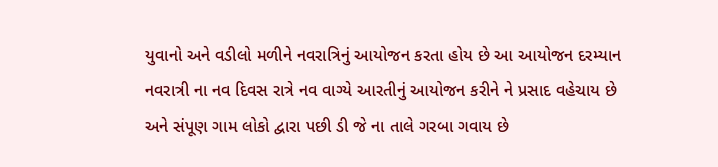યુવાનો અને વડીલો મળીને નવરાત્રિનું આયોજન કરતા હોય છે આ આયોજન દરમ્યાન નવરાત્રી ના નવ દિવસ રાત્રે નવ વાગ્યે આરતીનું આયોજન કરીને ને પ્રસાદ વહેચાય છે અને સંપૂણ ગામ લોકો દ્વારા પછી ડી જે ના તાલે ગરબા ગવાય છે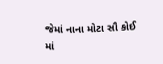જેમાં નાના મોટા સૌ કોઈ માં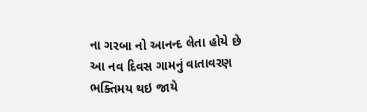ના ગરબા નો આનન્દ લેતા હોયે છે
આ નવ દિવસ ગામનું વાતાવરણ ભક્તિમય થઇ જાયે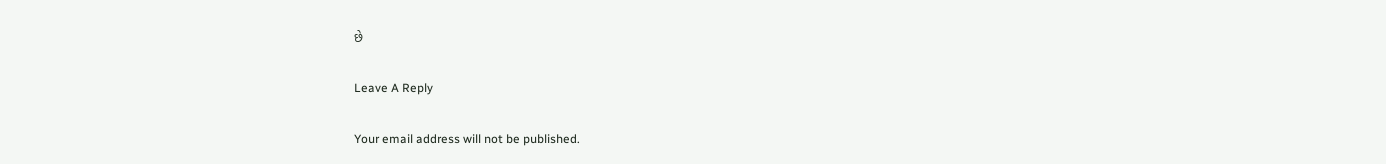છે

Leave A Reply

Your email address will not be published.